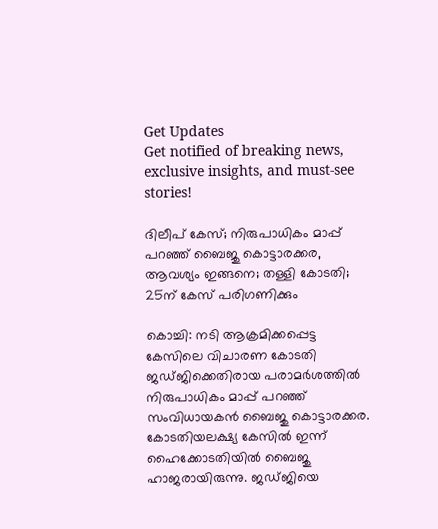Get Updates
Get notified of breaking news, exclusive insights, and must-see stories!

ദിലീപ് കേസ്; നിരുപാധികം മാപ്പ് പറഞ്ഞ് ബൈജു കൊട്ടാരക്കര, ആവശ്യം ഇങ്ങനെ; തള്ളി കോടതി; 25ന് കേസ് പരിഗണിക്കും

കൊച്ചി: നടി ആക്രമിക്കപ്പെട്ട കേസിലെ വിചാരണ കോടതി ജഡ്ജിക്കെതിരായ പരാമർശത്തിൽ നിരുപാധികം മാപ്പ് പറഞ്ഞ് സംവിധായകൻ ബൈജു കൊട്ടാരക്കര. കോടതിയലക്ഷ്യ കേസിൽ ഇന്ന് ഹൈക്കോടതിയിൽ ബൈജു ഹാജരായിരുന്നു. ജഡ്ജിയെ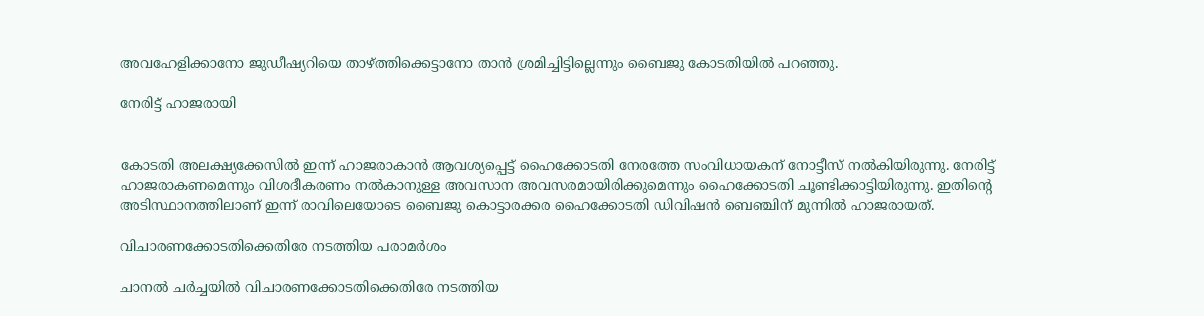അവഹേളിക്കാനോ ജുഡീഷ്യറിയെ താഴ്ത്തിക്കെട്ടാനോ താൻ ശ്രമിച്ചിട്ടില്ലെന്നും ബൈജു കോടതിയിൽ പറഞ്ഞു.

നേരിട്ട് ഹാജരായി


കോടതി അലക്ഷ്യക്കേസിൽ ഇന്ന് ഹാജരാകാൻ ആവശ്യപ്പെട്ട് ഹൈക്കോടതി നേരത്തേ സംവിധായകന് നോട്ടീസ് നൽകിയിരുന്നു. നേരിട്ട് ഹാജരാകണമെന്നും വിശദീകരണം നൽകാനുള്ള അവസാന അവസരമായിരിക്കുമെന്നും ഹൈക്കോടതി ചൂണ്ടിക്കാട്ടിയിരുന്നു. ഇതിന്റെ അടിസ്ഥാനത്തിലാണ് ഇന്ന് രാവിലെയോടെ ബൈജു കൊട്ടാരക്കര ഹൈക്കോടതി ഡിവിഷൻ ബെഞ്ചിന് മുന്നിൽ ഹാജരായത്.

വിചാരണക്കോടതിക്കെതിരേ നടത്തിയ പരാമര്‍ശം

ചാനല്‍ ചര്‍ച്ചയില്‍ വിചാരണക്കോടതിക്കെതിരേ നടത്തിയ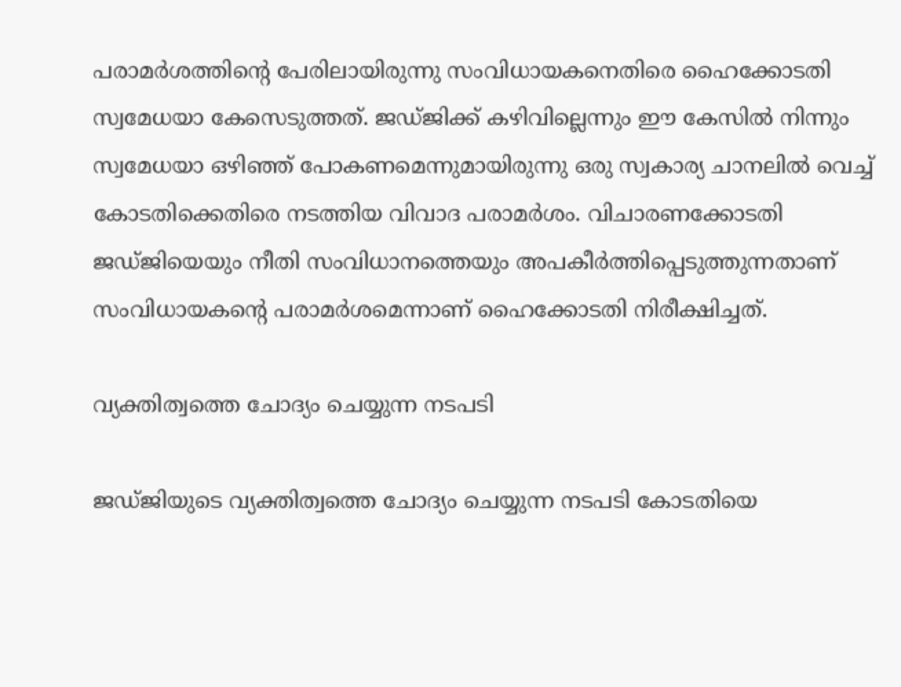പരാമര്‍ശത്തിന്റെ പേരിലായിരുന്നു സംവിധായകനെതിരെ ഹൈക്കോടതി സ്വമേധയാ കേസെടുത്തത്. ജഡ്ജിക്ക് കഴിവില്ലെന്നും ഈ കേസിൽ നിന്നും സ്വമേധയാ ഒഴിഞ്ഞ് പോകണമെന്നുമായിരുന്നു ഒരു സ്വകാര്യ ചാനലിൽ വെച്ച് കോടതിക്കെതിരെ നടത്തിയ വിവാദ പരാമർശം. വിചാരണക്കോടതി ജഡ്ജിയെയും നീതി സംവിധാനത്തെയും അപകീര്‍ത്തിപ്പെടുത്തുന്നതാണ് സംവിധായകന്റെ പരാമർശമെന്നാണ് ഹൈക്കോടതി നിരീക്ഷിച്ചത്.

വ്യക്തിത്വത്തെ ചോദ്യം ചെയ്യുന്ന നടപടി

ജഡ്ജിയുടെ വ്യക്തിത്വത്തെ ചോദ്യം ചെയ്യുന്ന നടപടി കോടതിയെ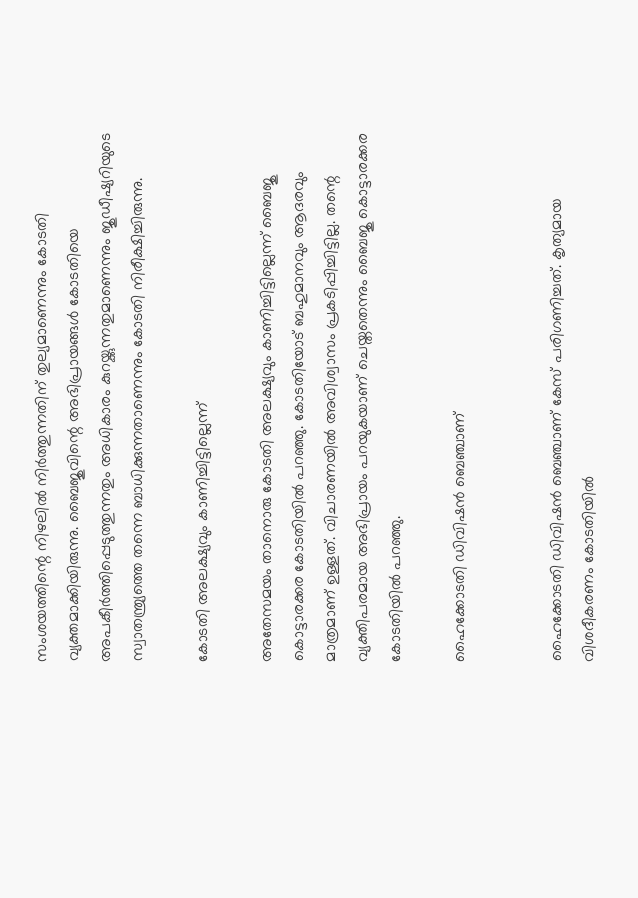സംശയത്തിന്റെ നിഴലിൽ നിർത്തുന്നതിന് തുല്യമാണെന്നും കോടതി വ്യക്തമാക്കിയിരുന്നു. ബൈജുവിന്റെ അഭിപ്രായങ്ങള്‍ കോടതിയെ അപകീര്‍ത്തിപ്പെടുത്തുന്നതും അധികാരം കുറയ്ക്കുന്നതുമാണെന്നും ജുഡീഷ്യറിയുടെ സ്വാതന്ത്ര്യത്തെ തന്നെ ബാധിക്കുന്നതാണെന്നും കോടതി നിരീക്ഷിച്ചിരുന്നു.

കോടതി അലക്ഷ്യവും കാണിച്ചിട്ടില്ലെന്ന്

അതേസമയം താനൊരു കോടതി അലക്ഷ്യവും കാണിച്ചിട്ടില്ലെന്ന് ബൈജു കൊട്ടാരക്കര കോടതിയിൽ പറഞ്ഞു. കോടതിയോട് ബഹുമാനവും ആദരവും മാത്രമാണ് ഉള്ളത്. വിചാരണയിൽ അവിശ്വാസം പ്രകടിപ്പിച്ചിട്ടില്ല. തന്റെ വ്യക്തിപരമായ അഭിപ്രായം പറയുകയാണ് ചെയ്തതെന്നും ബൈജു കൊട്ടാരക്കര കോടതിയിൽ പറഞ്ഞു.

ഹൈക്കോടതി ഡിവിഷൻ ബെഞ്ചാണ്


ഹൈക്കോടതി ഡിവിഷൻ ബെഞ്ചാണ് കേസ് പരിഗണിച്ചത്. കൃത്യമായ വിശദീകരണം കോടതിയിൽ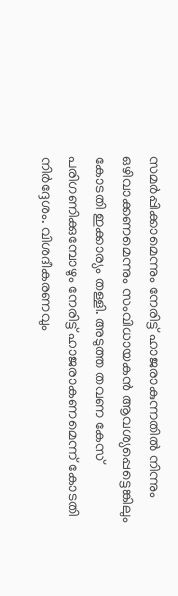സമർപ്പിക്കാമെന്നും നേരിട്ട് ഹാജരാകുന്നതിൽ നിന്നും ഒഴിവാക്കണമെന്നും സംവിധായകൻ ആവശ്യപ്പെട്ടെങ്കിലും കോടതി ഇക്കാര്യം തള്ളി. അടുത്ത തവണ കേസ് പരിഗണിക്കുമ്പോഴും നേരിട്ട് ഹാജരാകണമെന്ന് കോടതി നിർദ്ദേശം. വിശദീകരണവും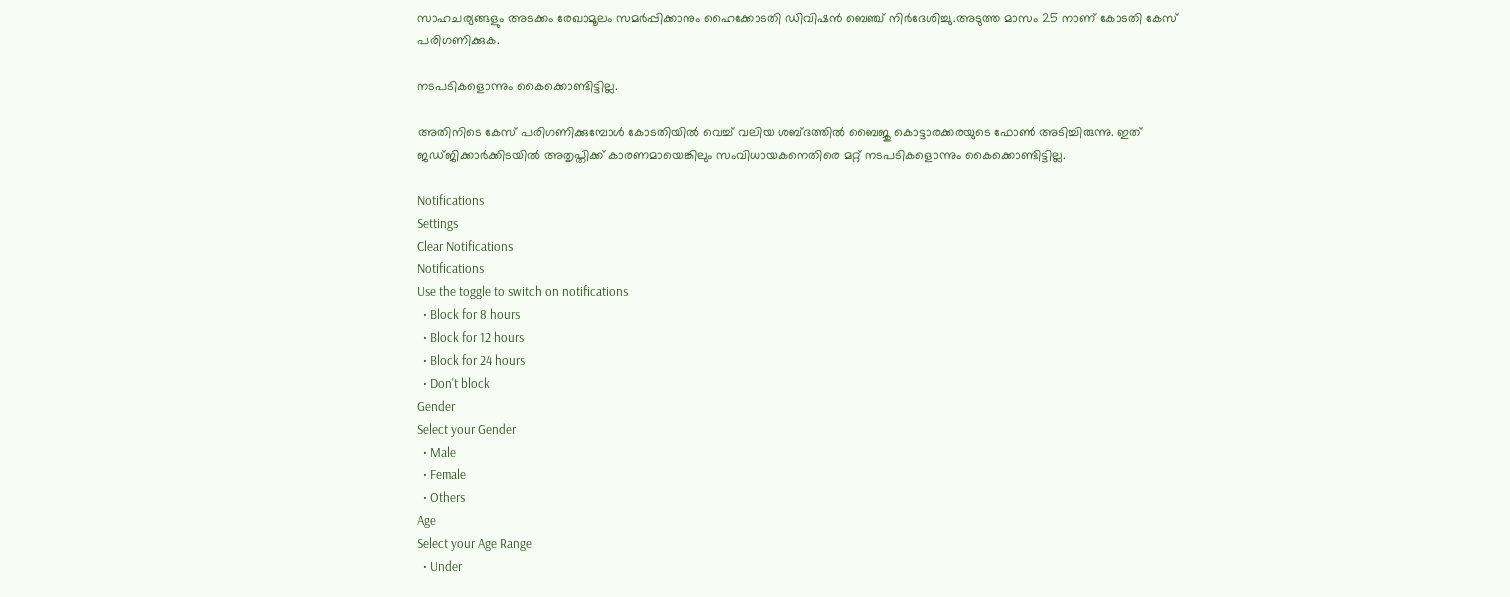സാഹചര്യങ്ങളും അടക്കം രേഖാമൂലം സമര്‍പ്പിക്കാനും ഹൈക്കോടതി ഡിവിഷന്‍ ബെഞ്ച് നിര്‍ദേശിച്ചു.അടുത്ത മാസം 25 നാണ് കോടതി കേസ് പരിഗണിക്കുക.

നടപടികളൊന്നും കൈക്കൊണ്ടിട്ടില്ല.

അതിനിടെ കേസ് പരിഗണിക്കുമ്പോൾ കോടതിയിൽ വെച്ച് വലിയ ശബ്ദത്തിൽ ബൈജു കൊട്ടാരക്കരയുടെ ഫോൺ അടിച്ചിരുന്നു. ഇത് ജഡ്ജിക്കാർക്കിടയിൽ അതൃപ്തിക്ക് കാരണമായെങ്കിലും സംവിധായകനെതിരെ മറ്റ് നടപടികളൊന്നും കൈക്കൊണ്ടിട്ടില്ല.

Notifications
Settings
Clear Notifications
Notifications
Use the toggle to switch on notifications
  • Block for 8 hours
  • Block for 12 hours
  • Block for 24 hours
  • Don't block
Gender
Select your Gender
  • Male
  • Female
  • Others
Age
Select your Age Range
  • Under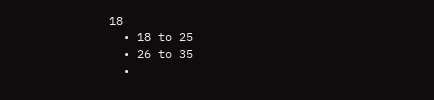18
  • 18 to 25
  • 26 to 35
  •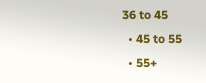36 to 45
  • 45 to 55
  • 55+